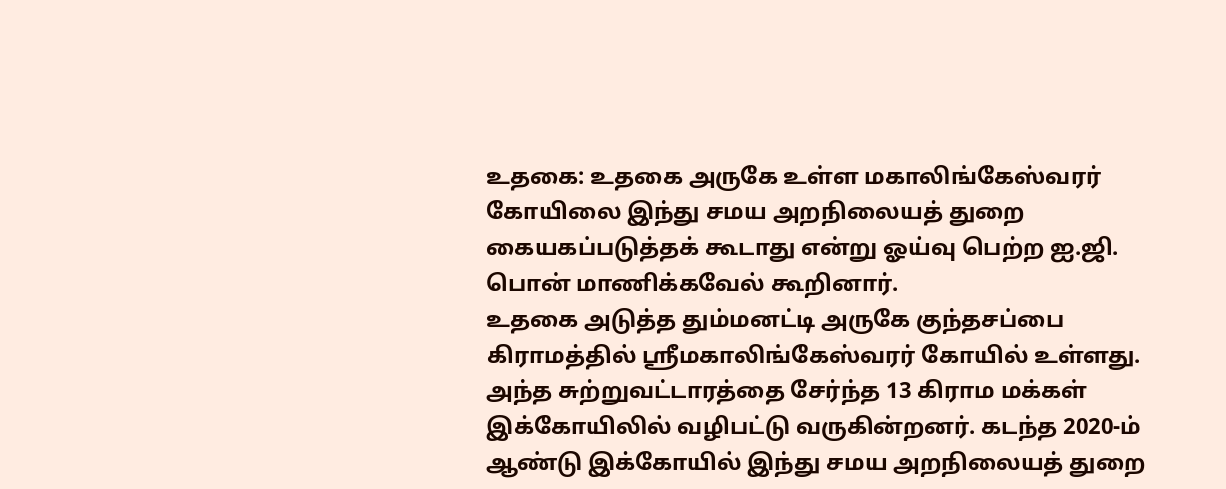உதகை: உதகை அருகே உள்ள மகாலிங்கேஸ்வரர் கோயிலை இந்து சமய அறநிலையத் துறை கையகப்படுத்தக் கூடாது என்று ஓய்வு பெற்ற ஐ.ஜி. பொன் மாணிக்கவேல் கூறினார்.
உதகை அடுத்த தும்மனட்டி அருகே குந்தசப்பை கிராமத்தில் ஸ்ரீமகாலிங்கேஸ்வரர் கோயில் உள்ளது. அந்த சுற்றுவட்டாரத்தை சேர்ந்த 13 கிராம மக்கள் இக்கோயிலில் வழிபட்டு வருகின்றனர். கடந்த 2020-ம் ஆண்டு இக்கோயில் இந்து சமய அறநிலையத் துறை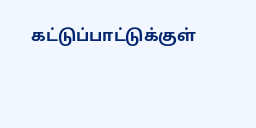கட்டுப்பாட்டுக்குள்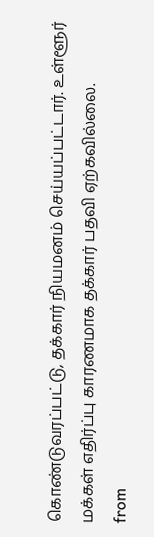கொண்டுவரப்பட்டு, தக்கார் நியமனம் செய்யப்பட்டார். உள்ளூர் மக்கள் எதிர்ப்பு காரணமாக தக்கார் பதவி ஏற்கவில்லை.
from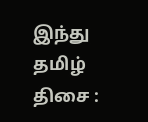இந்து தமிழ் திசை :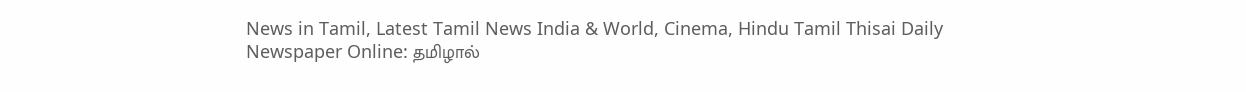News in Tamil, Latest Tamil News India & World, Cinema, Hindu Tamil Thisai Daily Newspaper Online: தமிழால்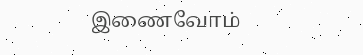இணைவோம்